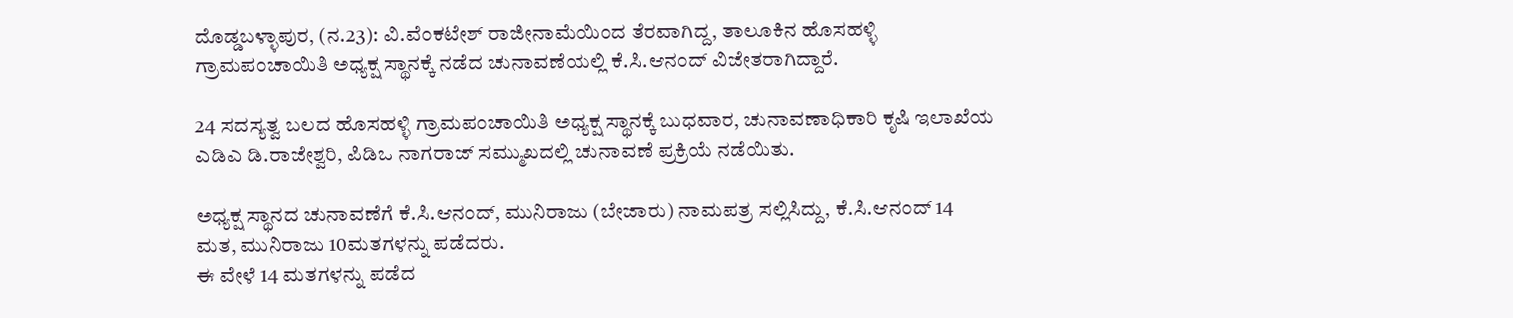ದೊಡ್ಡಬಳ್ಳಾಪುರ, (ನ.23): ವಿ.ವೆಂಕಟೇಶ್ ರಾಜೀನಾಮೆಯಿಂದ ತೆರವಾಗಿದ್ದ, ತಾಲೂಕಿನ ಹೊಸಹಳ್ಳಿ ಗ್ರಾಮಪಂಚಾಯಿತಿ ಅಧ್ಯಕ್ಷ ಸ್ಥಾನಕ್ಕೆ ನಡೆದ ಚುನಾವಣೆಯಲ್ಲಿ ಕೆ.ಸಿ.ಆನಂದ್ ವಿಜೇತರಾಗಿದ್ದಾರೆ.

24 ಸದಸ್ಯತ್ವ ಬಲದ ಹೊಸಹಳ್ಳಿ ಗ್ರಾಮಪಂಚಾಯಿತಿ ಅಧ್ಯಕ್ಷ ಸ್ಥಾನಕ್ಕೆ ಬುಧವಾರ, ಚುನಾವಣಾಧಿಕಾರಿ ಕೃಷಿ ಇಲಾಖೆಯ ಎಡಿಎ ಡಿ.ರಾಜೇಶ್ವರಿ, ಪಿಡಿಒ ನಾಗರಾಜ್ ಸಮ್ಮುಖದಲ್ಲಿ ಚುನಾವಣೆ ಪ್ರಕ್ರಿಯೆ ನಡೆಯಿತು.

ಅಧ್ಯಕ್ಷ ಸ್ಥಾನದ ಚುನಾವಣೆಗೆ ಕೆ.ಸಿ.ಆನಂದ್, ಮುನಿರಾಜು (ಬೇಜಾರು) ನಾಮಪತ್ರ ಸಲ್ಲಿಸಿದ್ದು, ಕೆ.ಸಿ.ಆನಂದ್ 14 ಮತ, ಮುನಿರಾಜು 10ಮತಗಳನ್ನು ಪಡೆದರು.
ಈ ವೇಳೆ 14 ಮತಗಳನ್ನು ಪಡೆದ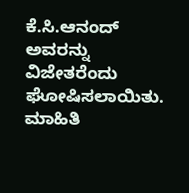ಕೆ.ಸಿ.ಆನಂದ್ ಅವರನ್ನು ವಿಜೇತರೆಂದು ಘೋಷಿಸಲಾಯಿತು.
ಮಾಹಿತಿ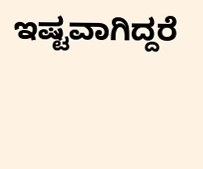ಇಷ್ಟವಾಗಿದ್ದರೆ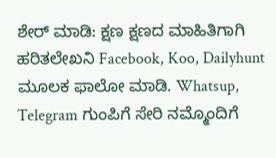ಶೇರ್ ಮಾಡಿ: ಕ್ಷಣ ಕ್ಷಣದ ಮಾಹಿತಿಗಾಗಿ ಹರಿತಲೇಖನಿ Facebook, Koo, Dailyhunt ಮೂಲಕ ಫಾಲೋ ಮಾಡಿ. Whatsup, Telegram ಗುಂಪಿಗೆ ಸೇರಿ ನಮ್ಮೊಂದಿಗೆ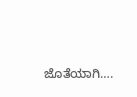ಜೊತೆಯಾಗಿ….